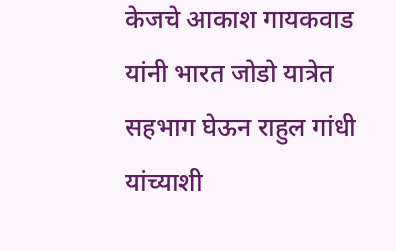केजचे आकाश गायकवाड यांनी भारत जोडो यात्रेत सहभाग घेऊन राहुल गांधी यांच्याशी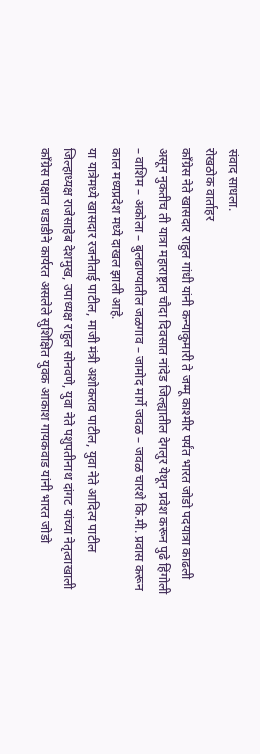संवाद साधला.
रोखठोक वार्ताहर
काँग्रेस नेते खासदार राहुल गांधी यांनी कन्याकुमारी ते जम्मू काश्मीर पर्यंत भारत जोडो पदयात्रा काढली असून नुकतीच ती यात्रा महाराष्ट्रात चौदा दिवसात नांदेड जिल्ह्यातील देगलुर येथून प्रवेश करून पुढे हिंगोली – वाशिम – अकोला – बुलढाण्यातील जळगाव – जामोद मार्गे जवळ – जवळ चारशे कि.मी. प्रवास करून काल मध्यप्रदेश मध्ये दाखल झाली आहे.
या यात्रेमध्ये खासदार रजनीताई पाटील, माजी मंत्री अशोकराव पाटील, युवा नेते आदित्य पाटील जिल्हाध्यक्ष राजेसाहेब देशमुख, उपाध्यक्ष राहुल सोनवणे, युवा नेते पशुपतीनाथ दांगट यांच्या नेतृत्वाखाली काँग्रेस पक्षात धडाडीने कार्यरत असलेले सुशिक्षित युवक आकाश गायकवाड यांनी भारत जोडो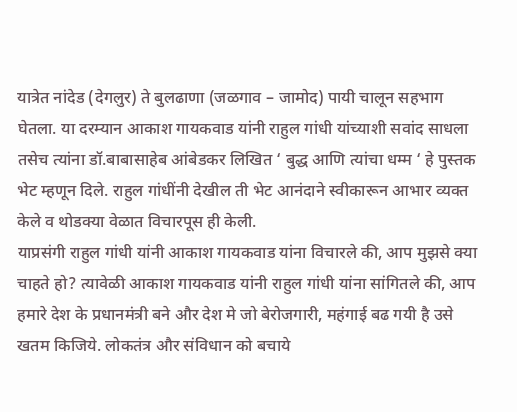यात्रेत नांदेड (देगलुर) ते बुलढाणा (जळगाव – जामोद) पायी चालून सहभाग घेतला. या दरम्यान आकाश गायकवाड यांनी राहुल गांधी यांच्याशी सवांद साधला तसेच त्यांना डॉ.बाबासाहेब आंबेडकर लिखित ‘ बुद्ध आणि त्यांचा धम्म ‘ हे पुस्तक भेट म्हणून दिले. राहुल गांधींनी देखील ती भेट आनंदाने स्वीकारून आभार व्यक्त केले व थोडक्या वेळात विचारपूस ही केली.
याप्रसंगी राहुल गांधी यांनी आकाश गायकवाड यांना विचारले की, आप मुझसे क्या चाहते हो? त्यावेळी आकाश गायकवाड यांनी राहुल गांधी यांना सांगितले की, आप हमारे देश के प्रधानमंत्री बने और देश मे जो बेरोजगारी, महंगाई बढ गयी है उसे खतम किजिये. लोकतंत्र और संविधान को बचाये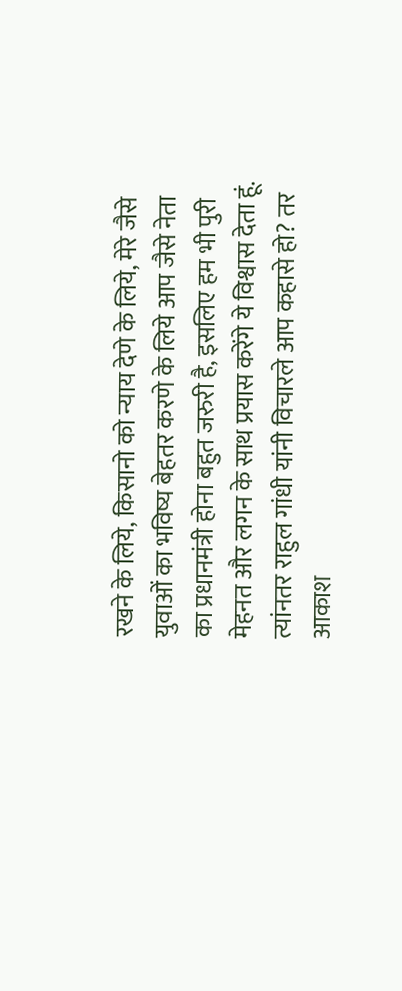रखने के लिये, किसानो को न्याय देणे के लिये, मेरे जैसे युवाओं का भविष्य बेहतर करणे के लिये आप जैसे नेता का प्रधानमंत्री होना बहुत जरुरी है, इसलिए हम भी पुरी मेहनत और लगन के साथ प्रयास करेंगे ये विश्वास देता हूं.
त्यांनतर राहुल गांधी यांनी विचारले आप कहासे हो? तर आकाश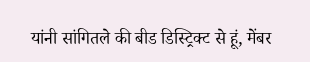यांनी सांगितले की बीड डिस्ट्रिक्ट से हूं, मेंबर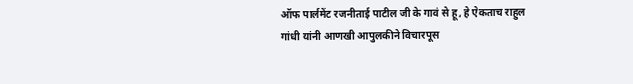ऑफ पार्लमेंट रजनीताई पाटील जी के गावं से हू, हे ऐकताच राहुल गांधी यांनी आणखी आपुलकीने विचारपूस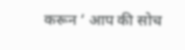करून ‘ आप की सोच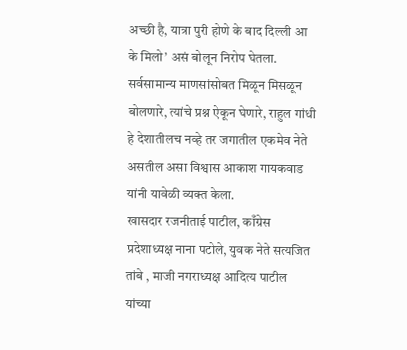अच्छी है, यात्रा पुरी होणे के बाद दिल्ली आ के मिलो’ असं बोलून निरोप घेतला.
सर्वसामान्य माणसांसोबत मिळून मिसळून बोलणारे, त्यांचे प्रश्न ऐकून घेणारे, राहुल गांधी हे देशातीलच नव्हे तर जगातील एकमेव नेते असतील असा विश्वास आकाश गायकवाड यांनी यावेळी व्यक्त केला.
खासदार रजनीताई पाटील, काँग्रेस प्रदेशाध्यक्ष नाना पटोले, युवक नेते सत्यजित तांबे , माजी नगराध्यक्ष आदित्य पाटील यांच्या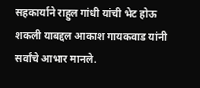सहकार्याने राहुल गांधी यांची भेट होऊ शकली याबद्दल आकाश गायकवाड यांनी सर्वांचे आभार मानले.